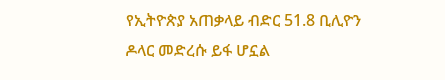የኢትዮጵያ አጠቃላይ ብድር 51.8 ቢሊዮን ዶላር መድረሱ ይፋ ሆኗል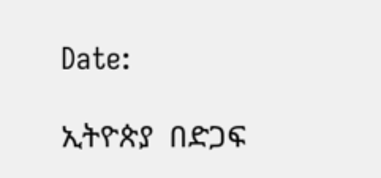Date:

ኢትዮጵያ  በድጋፍ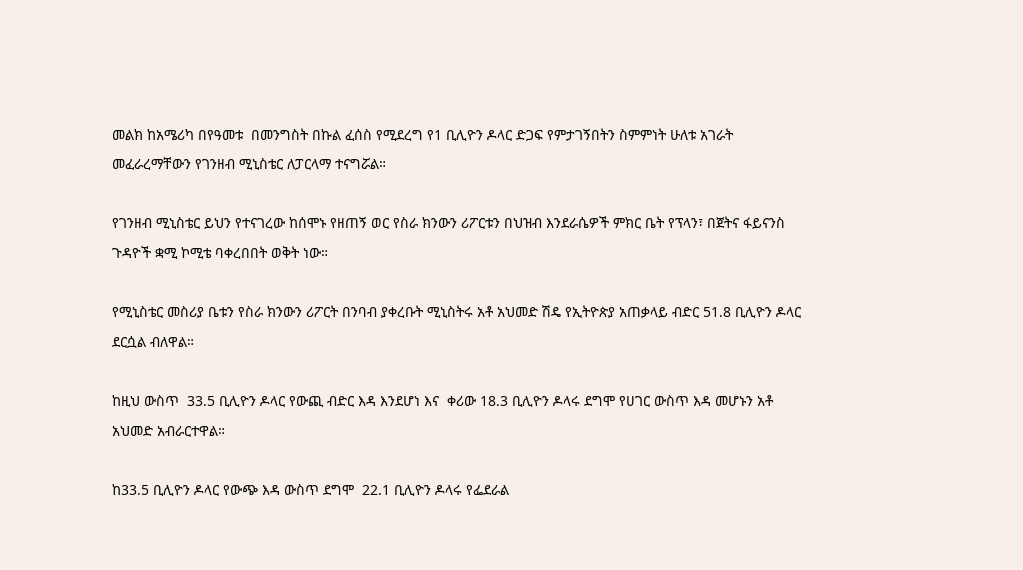መልክ ከአሜሪካ በየዓመቱ  በመንግስት በኩል ፈሰስ የሚደረግ የ1 ቢሊዮን ዶላር ድጋፍ የምታገኝበትን ስምምነት ሁለቱ አገራት መፈራረማቸውን የገንዘብ ሚኒስቴር ለፓርላማ ተናግሯል።

የገንዘብ ሚኒስቴር ይህን የተናገረው ከሰሞኑ የዘጠኝ ወር የስራ ክንውን ሪፖርቱን በህዝብ እንደራሴዎች ምክር ቤት የፕላን፣ በጀትና ፋይናንስ ጉዳዮች ቋሚ ኮሚቴ ባቀረበበት ወቅት ነው።

የሚኒስቴር መስሪያ ቤቱን የስራ ክንውን ሪፖርት በንባብ ያቀረቡት ሚኒስትሩ አቶ አህመድ ሽዴ የኢትዮጵያ አጠቃላይ ብድር 51.8 ቢሊዮን ዶላር ደርሷል ብለዋል።

ከዚህ ውስጥ  33.5 ቢሊዮን ዶላር የውጪ ብድር እዳ እንደሆነ እና  ቀሪው 18.3 ቢሊዮን ዶላሩ ደግሞ የሀገር ውስጥ እዳ መሆኑን አቶ አህመድ አብራርተዋል።

ከ33.5 ቢሊዮን ዶላር የውጭ እዳ ውስጥ ደግሞ  22.1 ቢሊዮን ዶላሩ የፌደራል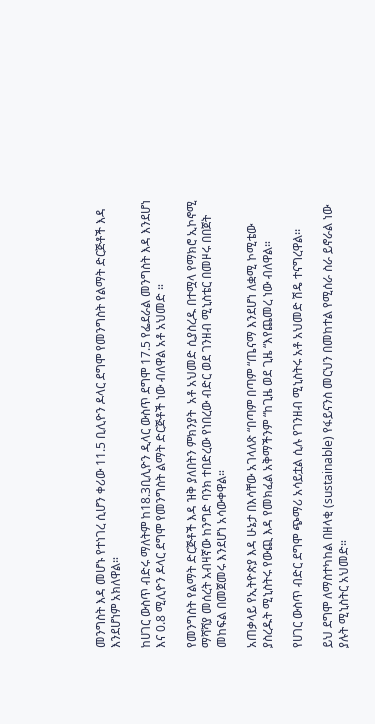መንግስት እዳ መሆኑ የተነገረ ሲሆን ቀሪው 11.5 ቢሊዮን ዶላር ደግሞ የመንግስት የልማት ድርጅቶች እዳ እንደሆነም አክለዋል።

ከሀገር ውስጥ ብድሩ ማለትም ከ18.3ቢሊዮን ዲላር ውስጥ ደግሞ 17.5 የፌደራል መንግስት እዳ እንደሆነ እና 0.8 ሚሊዮን ዶላር ደግሞ የመንግስት ልማት ድርጅቶች ነው ብለዋል አቶ አህመድ ።

የመንግስት የልማት ድርጅቶች እዳ ዝቅ ያለበትን ምክንያት  አቶ አህመድ ሲያስረዱ በተሟላ የማክሮ ኢኮኖሚ ማሻሻያ መሰረት አብዛኛው ከንግድ ባንክ ተበድረው የነበረው ብድር ወደ ገንዘብ ሚኒስቴር በመዞሩ በበጀት መከፍል በመጀመሩ እንደሆነ አሳውቀዋል።

አጠቃላይ የኢትዮጵያ እዳ ሁኔታ በእሳቸው አገላለጽ “በጣም በጣም “ጤናማ እንደሆነ ለቋሚ ኮሚቴው ያስረዱት ሚኒስትሩ የውጪ እዳ የመክፈል አቅማችንም “ከጊዜ ወደ ጊዜ “እየጨመረ ነው ብለዋል።

የሀገር ውስጥ ብድር ደግሞ ጭማሪ አሳይቷል ሲሉ የገንዘብ ሚኒስትሩ አቶ አህመድ ሽዴ ተናግረዋል፡፡

ይህ ደግሞ ለማስተካከል በዘላቂ (sustainable) የፋይናንስ መርህን በመከተል የሚሰራ ስራ ይኖራል ነው ያሉት ሚኒስትር አህመድ።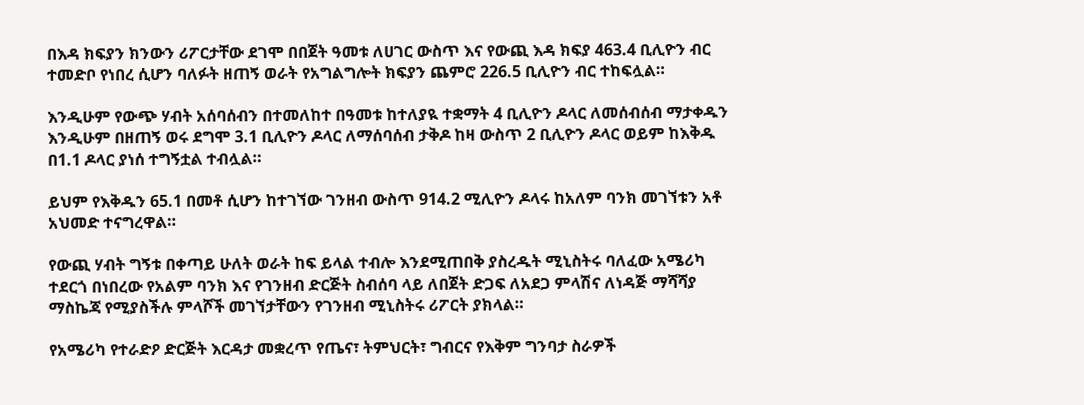በእዳ ክፍያን ክንውን ሪፖርታቸው ደገሞ በበጀት ዓመቱ ለሀገር ውስጥ እና የውጪ እዳ ክፍያ 463.4 ቢሊዮን ብር ተመድቦ የነበረ ሲሆን ባለፉት ዘጠኝ ወራት የአግልግሎት ክፍያን ጨምሮ 226.5 ቢሊዮን ብር ተከፍሏል።

እንዲሁም የውጭ ሃብት አሰባሰብን በተመለከተ በዓመቱ ከተለያዪ ተቋማት 4 ቢሊዮን ዶላር ለመሰብሰብ ማታቀዱን እንዲሁም በዘጠኝ ወሩ ደግሞ 3.1 ቢሊዮን ዶላር ለማሰባሰብ ታቅዶ ከዛ ውስጥ 2 ቢሊዮን ዶላር ወይም ከእቅዱ በ1.1 ዶላር ያነሰ ተግኝቷል ተብሏል።

ይህም የእቅዱን 65.1 በመቶ ሲሆን ከተገኘው ገንዘብ ውስጥ 914.2 ሚሊዮን ዶላሩ ከአለም ባንክ መገኘቱን አቶ አህመድ ተናግረዋል።

የውጪ ሃብት ግኝቱ በቀጣይ ሁለት ወራት ከፍ ይላል ተብሎ እንደሚጠበቅ ያስረዱት ሚኒስትሩ ባለፈው አሜሪካ ተደርጎ በነበረው የአልም ባንክ እና የገንዘብ ድርጅት ስብሰባ ላይ ለበጀት ድጋፍ ለአደጋ ምላሽና ለነዳጅ ማሻሻያ ማስኬጃ የሚያስችሉ ምላሾች መገኘታቸውን የገንዘብ ሚኒስትሩ ሪፖርት ያክላል።

የአሜሪካ የተራድዖ ድርጅት እርዳታ መቋረጥ የጤና፣ ትምህርት፣ ግብርና የእቅም ግንባታ ስራዎች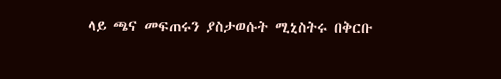ላይ ጫና መፍጠሩን ያስታወሱት ሚኒስትሩ በቅርቡ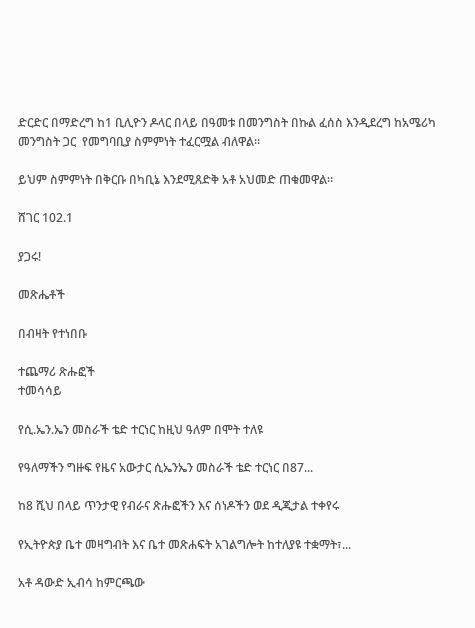ድርድር በማድረግ ከ1 ቢሊዮን ዶላር በላይ በዓመቱ በመንግስት በኩል ፈሰስ እንዲደረግ ከአሜሪካ መንግስት ጋር  የመግባቢያ ስምምነት ተፈርሟል ብለዋል።

ይህም ስምምነት በቅርቡ በካቢኔ እንደሚጸድቅ አቶ አህመድ ጠቁመዋል።

ሸገር 102.1

ያጋሩ!

መጽሔቶች

በብዛት የተነበቡ

ተጨማሪ ጽሑፎች
ተመሳሳይ

የሲ.ኤን.ኤን መስራች ቴድ ተርነር ከዚህ ዓለም በሞት ተለዩ

የዓለማችን ግዙፍ የዜና አውታር ሲኤንኤን መስራች ቴድ ተርነር በ87...

ከ8 ሺህ በላይ ጥንታዊ የብራና ጽሑፎችን እና ሰነዶችን ወደ ዲጂታል ተቀየሩ

የኢትዮጵያ ቤተ መዛግብት እና ቤተ መጽሐፍት አገልግሎት ከተለያዩ ተቋማት፣...

አቶ ዳውድ ኢብሳ ከምርጫው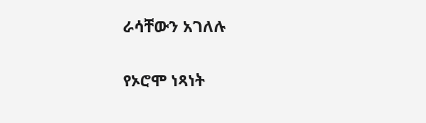ራሳቸውን አገለሉ

የኦሮሞ ነጻነት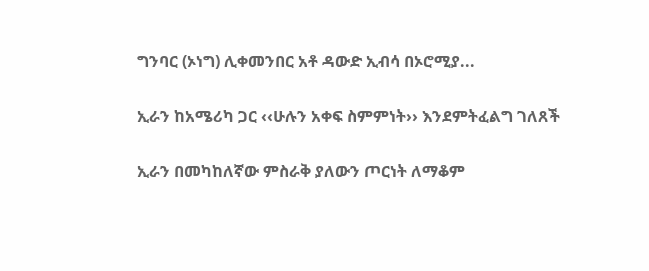ግንባር (ኦነግ) ሊቀመንበር አቶ ዳውድ ኢብሳ በኦሮሚያ...

ኢራን ከአሜሪካ ጋር ‹‹ሁሉን አቀፍ ስምምነት›› እንደምትፈልግ ገለጸች

ኢራን በመካከለኛው ምስራቅ ያለውን ጦርነት ለማቆም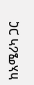ከአሜሪካ ጋር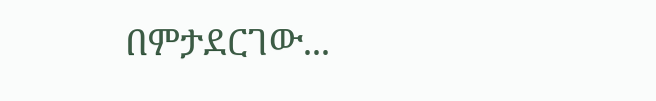በምታደርገው...